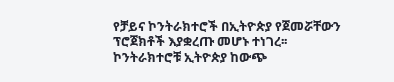የቻይና ኮንትራክተሮች በኢትዮጵያ የጀመሯቸውን ፕሮጀክቶች እያቋረጡ መሆኑ ተነገረ፡፡
ኮንትራክተሮቹ ኢትዮጵያ ከውጭ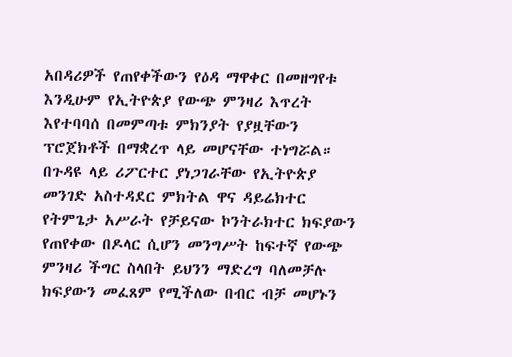አበዳሪዎች የጠየቀችውን የዕዳ ማዋቀር በመዘግየቱ እንዲሁም የኢትዮጵያ የውጭ ምንዛሪ እጥረት እየተባባሰ በመምጣቱ ምክንያት የያዟቸውን ፕሮጀክቶች በማቋረጥ ላይ መሆናቸው ተነግሯል።
በጉዳዩ ላይ ሪፖርተር ያነጋገራቸው የኢትዮጵያ መንገድ አስተዳደር ምክትል ዋና ዳይሬክተር የትምጌታ አሥራት የቻይናው ኮንትራክተር ክፍያውን የጠየቀው በዶላር ሲሆን መንግሥት ከፍተኛ የውጭ ምንዛሪ ችግር ስላበት ይህንን ማድረግ ባለመቻሉ ክፍያውን መፈጸም የሚችለው በብር ብቻ መሆኑን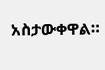አስታውቀዋል።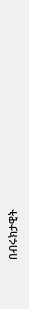በብሩክታዊት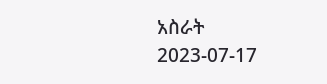አስራት
2023-07-17